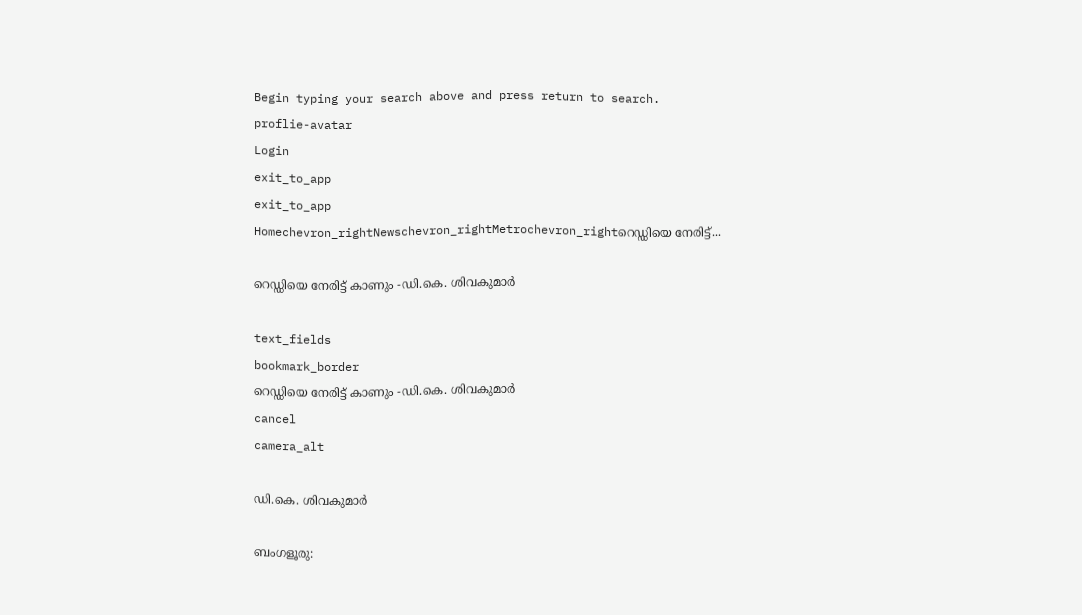Begin typing your search above and press return to search.
proflie-avatar
Login
exit_to_app
exit_to_app
Homechevron_rightNewschevron_rightMetrochevron_rightറെഡ്ഡിയെ നേരിട്ട്...

റെഡ്ഡിയെ നേരിട്ട് കാണും -ഡി.കെ. ശിവകുമാർ

text_fields
bookmark_border
റെഡ്ഡിയെ നേരിട്ട് കാണും -ഡി.കെ. ശിവകുമാർ
cancel
camera_alt

ഡി.കെ. ശിവകുമാർ

ബംഗളൂരു: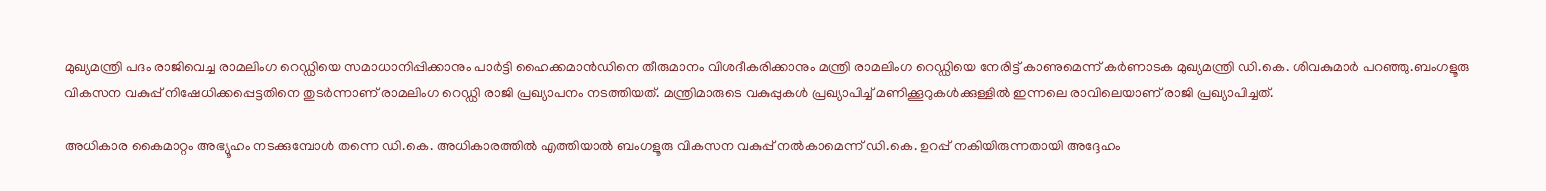മുഖ്യമന്ത്രി പദം രാജിവെച്ച രാമലിംഗ റെഡ്ഡിയെ സമാധാനിപ്പിക്കാനും പാർട്ടി ഹൈക്കമാൻഡിനെ തീരുമാനം വിശദീകരിക്കാനും മന്ത്രി രാമലിംഗ റെഡ്ഡിയെ നേരിട്ട് കാണുമെന്ന് കർണാടക മുഖ്യമന്ത്രി ഡി.കെ. ശിവകുമാർ പറഞ്ഞു.ബംഗളൂരു വികസന വകുപ്പ് നിഷേധിക്കപ്പെട്ടതിനെ തുടര്‍ന്നാണ് രാമലിംഗ റെഡ്ഡി രാജി പ്രഖ്യാപനം നടത്തിയത്. മന്ത്രിമാരുടെ വകുപ്പുകൾ പ്രഖ്യാപിച്ച് മണിക്കൂറുകൾക്കുള്ളില്‍ ഇന്നലെ രാവിലെയാണ് രാജി പ്രഖ്യാപിച്ചത്.

അധികാര കൈമാറ്റം അഭ്യൂഹം നടക്കുമ്പോള്‍ തന്നെ ഡി.കെ. അധികാരത്തില്‍ എത്തിയാല്‍ ബംഗളൂരു വികസന വകുപ്പ് നല്‍കാമെന്ന് ഡി.കെ. ഉറപ്പ് നകിയിരുന്നതായി അദ്ദേഹം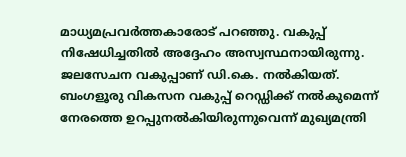മാധ്യമപ്രവര്‍ത്തകാരോട് പറഞ്ഞു. വകുപ്പ് നിഷേധിച്ചതില്‍ അദ്ദേഹം അസ്വസ്ഥനായിരുന്നു. ജലസേചന വകുപ്പാണ് ഡി.കെ. നല്‍കിയത്. ബംഗളൂരു വികസന വകുപ്പ് റെഡ്ഡിക്ക് നൽകുമെന്ന് നേരത്തെ ഉറപ്പുനൽകിയിരുന്നുവെന്ന് മുഖ്യമന്ത്രി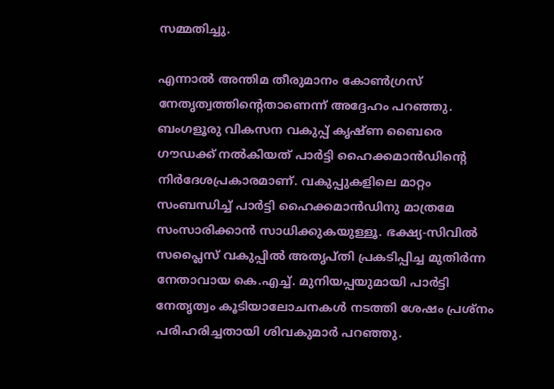സമ്മതിച്ചു.

എന്നാൽ അന്തിമ തീരുമാനം കോൺഗ്രസ് നേതൃത്വത്തിന്‍റെതാണെന്ന് അദ്ദേഹം പറഞ്ഞു. ബംഗളൂരു വികസന വകുപ്പ് കൃഷ്ണ ബൈരെ ഗൗഡക്ക് നല്‍കിയത് പാർട്ടി ഹൈക്കമാൻഡിന്‍റെ നിര്‍ദേശപ്രകാരമാണ്. വകുപ്പുകളിലെ മാറ്റം സംബന്ധിച്ച് പാർട്ടി ഹൈക്കമാൻഡിനു മാത്രമേ സംസാരിക്കാൻ സാധിക്കുകയുള്ളൂ. ഭക്ഷ്യ-സിവിൽ സപ്ലൈസ് വകുപ്പിൽ അതൃപ്തി പ്രകടിപ്പിച്ച മുതിർന്ന നേതാവായ കെ.എച്ച്. മുനിയപ്പയുമായി പാർട്ടി നേതൃത്വം കൂടിയാലോചനകൾ നടത്തി ശേഷം പ്രശ്നം പരിഹരിച്ചതായി ശിവകുമാർ പറഞ്ഞു.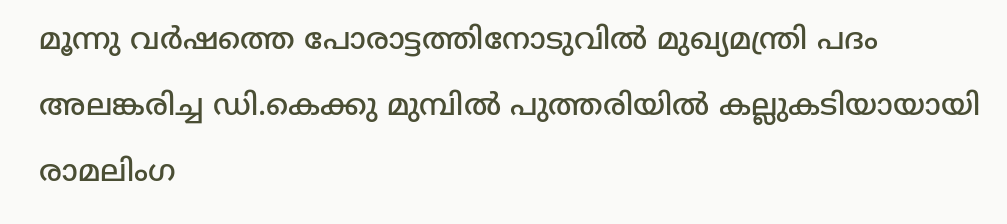മൂന്നു വര്‍ഷത്തെ പോരാട്ടത്തിനോടുവില്‍ മുഖ്യമന്ത്രി പദം അലങ്കരിച്ച ഡി.കെക്കു മുമ്പില്‍ പുത്തരിയില്‍ കല്ലുകടിയായായി രാമലിംഗ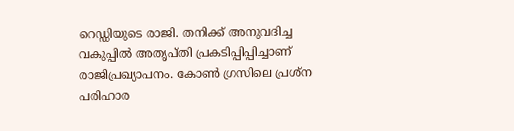റെഡ്ഡിയുടെ രാജി. തനിക്ക് അനുവദിച്ച വകുപ്പിൽ അതൃപ്തി പ്രകടിപ്പിപ്പിച്ചാണ് രാജിപ്രഖ്യാപനം. കോണ്‍ ഗ്രസിലെ പ്രശ്ന പരിഹാര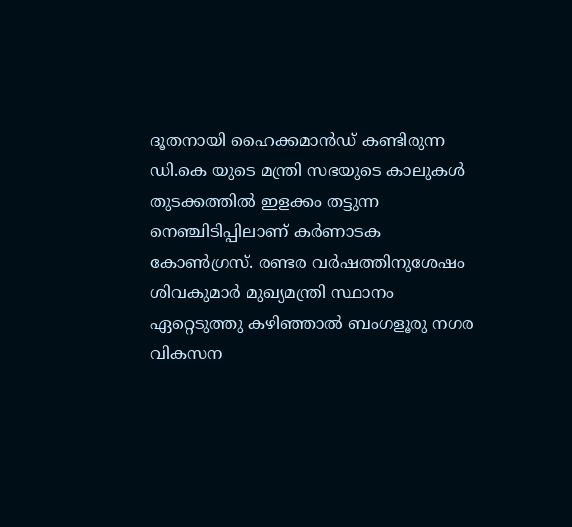ദൂതനായി ഹൈക്കമാന്‍ഡ് കണ്ടിരുന്ന ഡി.കെ യുടെ മന്ത്രി സഭയുടെ കാലുകള്‍ തുടക്കത്തില്‍ ഇളക്കം തട്ടുന്ന നെഞ്ചിടിപ്പിലാണ് കര്‍ണാടക കോണ്‍ഗ്രസ്. രണ്ടര വർഷത്തിനുശേഷം ശിവകുമാർ മുഖ്യമന്ത്രി സ്ഥാനം ഏറ്റെടുത്തു കഴിഞ്ഞാൽ ബംഗളൂരു നഗര വികസന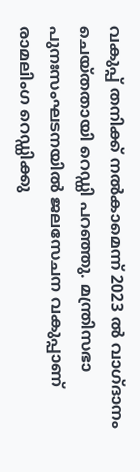വകുപ്പ് തനിക്ക് നൽകാമെന്ന് 2023 ൽ വാഗ്ദാനം ചെയ്തതായി റെഡ്ഡി പറഞ്ഞു. മന്ത്രിസഭാ പുനഃസംഘടനയിൽ ജലസേചന വകുപ്പാണ് രാമലിംഗ റെഡ്ഡിക്കു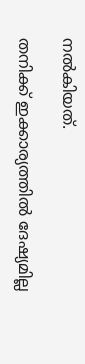നല്‍കിയത്.

തനിക്ക് ഇക്കാര്യത്തില്‍ ദേഷ്യമില്ല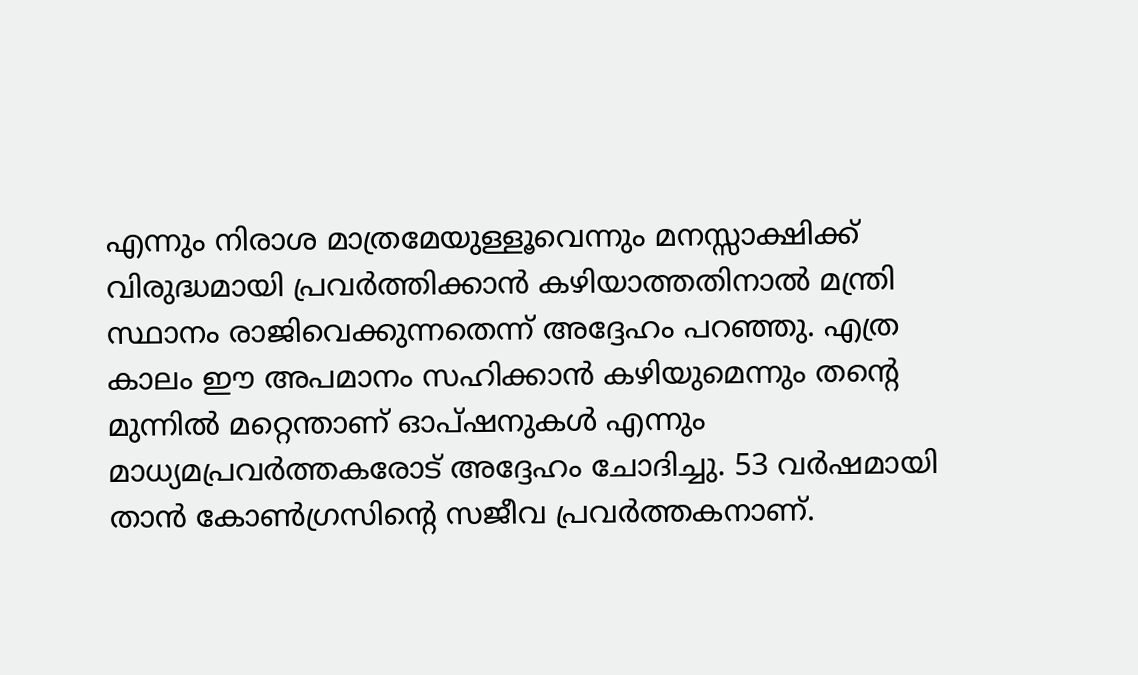എന്നും നിരാശ മാത്രമേയുള്ളൂവെന്നും മനസ്സാക്ഷിക്ക് വിരുദ്ധമായി പ്രവർത്തിക്കാൻ കഴിയാത്തതിനാൽ മന്ത്രി സ്ഥാനം രാജിവെക്കുന്നതെന്ന് അദ്ദേഹം പറഞ്ഞു. എത്ര കാലം ഈ അപമാനം സഹിക്കാൻ കഴിയുമെന്നും തന്‍റെ മുന്നിൽ മറ്റെന്താണ് ഓപ്ഷനുകൾ എന്നും മാധ്യമപ്രവര്‍ത്തകരോട് അദ്ദേഹം ചോദിച്ചു. 53 വർഷമായി താൻ കോൺഗ്രസിന്‍റെ സജീവ പ്രവര്‍ത്തകനാണ്.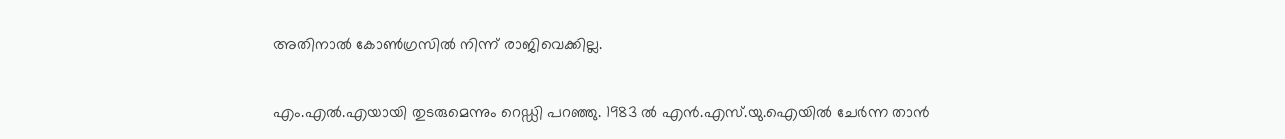അതിനാല്‍ കോൺഗ്രസിൽ നിന്ന് രാജിവെക്കില്ല.

എം.എൽ.എയായി തുടരുമെന്നും റെഡ്ഡി പറഞ്ഞു. 1983 ൽ എൻ‌.എസ്‌.യു‌.ഐയിൽ ചേര്‍ന്ന താന്‍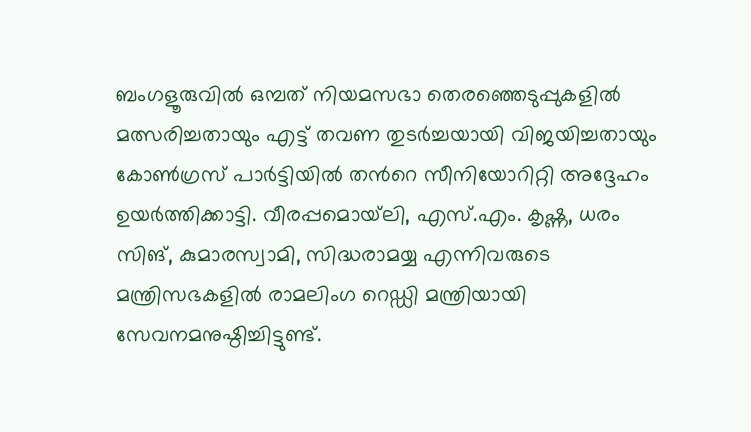ബംഗളൂരുവിൽ ഒമ്പത് നിയമസഭാ തെരഞ്ഞെടുപ്പുകളിൽ മത്സരിച്ചതായും എട്ട് തവണ തുടർച്ചയായി വിജയിച്ചതായും കോണ്‍ഗ്രസ് പാര്‍ട്ടിയില്‍ തന്‍റെ സീനിയോറിറ്റി അദ്ദേഹം ഉയര്‍ത്തിക്കാട്ടി. വീരപ്പമൊയ്‌ലി, എസ്.എം. കൃഷ്ണ, ധരം സിങ്, കുമാരസ്വാമി, സിദ്ധരാമയ്യ എന്നിവരുടെ മന്ത്രിസഭകളിൽ രാമലിംഗ റെഡ്ഡി മന്ത്രിയായി സേവനമനുഷ്ഠിച്ചിട്ടുണ്ട്.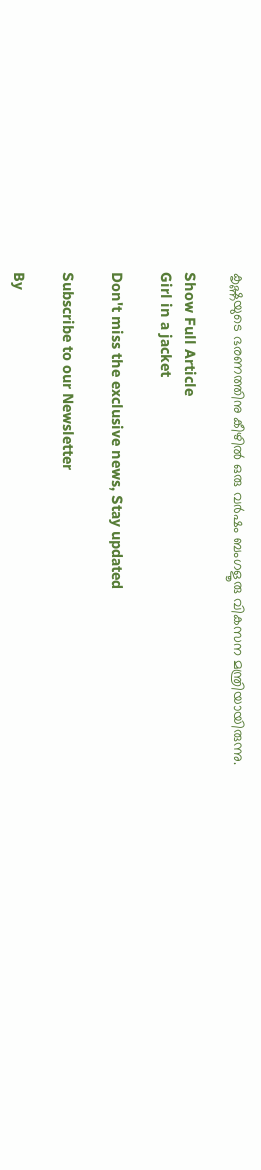കൃഷ്ണയുടെ ഭരണത്തിനു കീഴിൽ ഒരു വർഷം ബംഗളൂരു വികസന മന്ത്രിയായിരുന്നു.

Show Full Article
Girl in a jacket

Don't miss the exclusive news, Stay updated

Subscribe to our Newsletter

By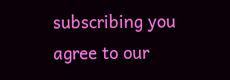subscribing you agree to our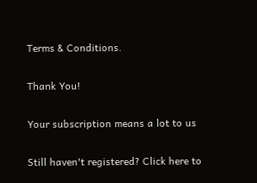Terms & Conditions.

Thank You!

Your subscription means a lot to us

Still haven't registered? Click here to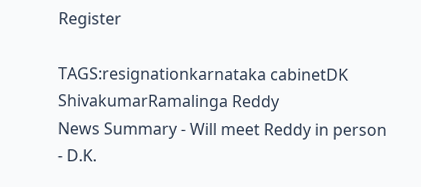Register

TAGS:resignationkarnataka cabinetDK ShivakumarRamalinga Reddy
News Summary - Will meet Reddy in person - D.K.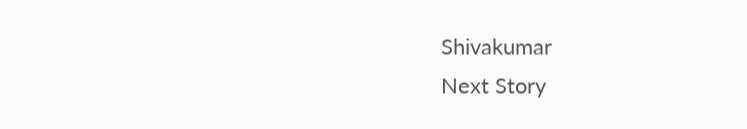Shivakumar
Next Story